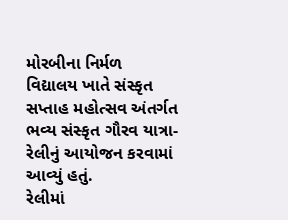મોરબીના નિર્મળ વિદ્યાલય ખાતે સંસ્કૃત સપ્તાહ મહોત્સવ અંતર્ગત ભવ્ય સંસ્કૃત ગૌરવ યાત્રા-રેલીનું આયોજન કરવામાં આવ્યું હતું.
રેલીમાં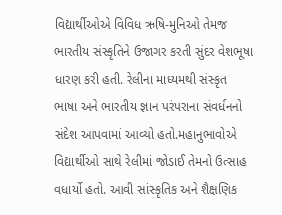વિદ્યાર્થીઓએ વિવિધ ઋષિ-મુનિઓ તેમજ ભારતીય સંસ્કૃતિને ઉજાગર કરતી સુંદર વેશભૂષા ધારણ કરી હતી. રેલીના માધ્યમથી સંસ્કૃત ભાષા અને ભારતીય જ્ઞાન પરંપરાના સંવર્ધનનો સંદેશ આપવામાં આવ્યો હતો.મહાનુભાવોએ વિદ્યાર્થીઓ સાથે રેલીમાં જોડાઈ તેમનો ઉત્સાહ વધાર્યો હતો. આવી સાંસ્કૃતિક અને શૈક્ષણિક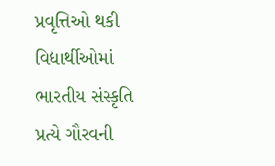પ્રવૃત્તિઓ થકી વિદ્યાર્થીઓમાં ભારતીય સંસ્કૃતિ પ્રત્યે ગૌરવની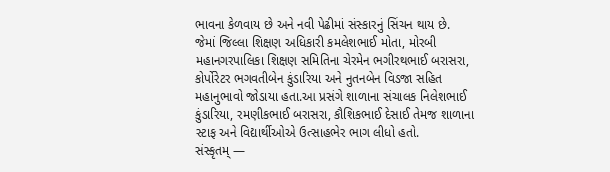ભાવના કેળવાય છે અને નવી પેઢીમાં સંસ્કારનું સિંચન થાય છે.
જેમાં જિલ્લા શિક્ષણ અધિકારી કમલેશભાઈ મોતા, મોરબી મહાનગરપાલિકા શિક્ષણ સમિતિના ચેરમેન ભગીરથભાઈ બરાસરા, કોર્પોરેટર ભગવતીબેન કુંડારિયા અને નુતનબેન વિડજા સહિત મહાનુભાવો જોડાયા હતા.આ પ્રસંગે શાળાના સંચાલક નિલેશભાઈ કુંડારિયા, રમણીકભાઈ બરાસરા, કૌશિકભાઈ દેસાઈ તેમજ શાળાના સ્ટાફ અને વિદ્યાર્થીઓએ ઉત્સાહભેર ભાગ લીધો હતો.
સંસ્કૃતમ્ —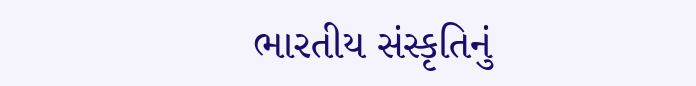ભારતીય સંસ્કૃતિનું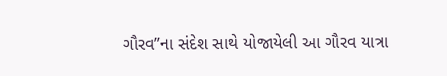ગૌરવ”ના સંદેશ સાથે યોજાયેલી આ ગૌરવ યાત્રા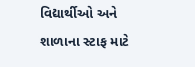વિદ્યાર્થીઓ અને શાળાના સ્ટાફ માટે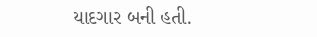યાદગાર બની હતી.